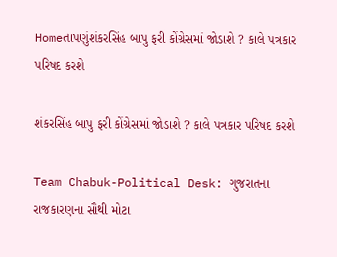Homeતાપણુંશંકરસિંહ બાપુ ફરી કોંગ્રેસમાં જોડાશે ? કાલે પત્રકાર પરિષદ કરશે

શંકરસિંહ બાપુ ફરી કોંગ્રેસમાં જોડાશે ? કાલે પત્રકાર પરિષદ કરશે

Team Chabuk-Political Desk: ગુજરાતના રાજકારણના સૌથી મોટા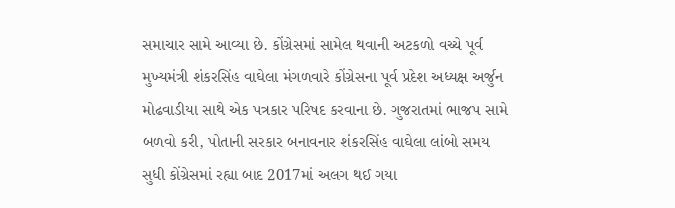સમાચાર સામે આવ્યા છે. કોંગ્રેસમાં સામેલ થવાની અટકળો વચ્ચે પૂર્વ મુખ્યમંત્રી શંકરસિંહ વાઘેલા મંગળવારે કોંગ્રેસના પૂર્વ પ્રદેશ અધ્યક્ષ અર્જુન મોઢવાડીયા સાથે એક પત્રકાર પરિષદ કરવાના છે. ગુજરાતમાં ભાજપ સામે બળવો કરી, પોતાની સરકાર બનાવનાર શંકરસિંહ વાઘેલા લાંબો સમય સુધી કોંગ્રેસમાં રહ્યા બાદ 2017માં અલગ થઈ ગયા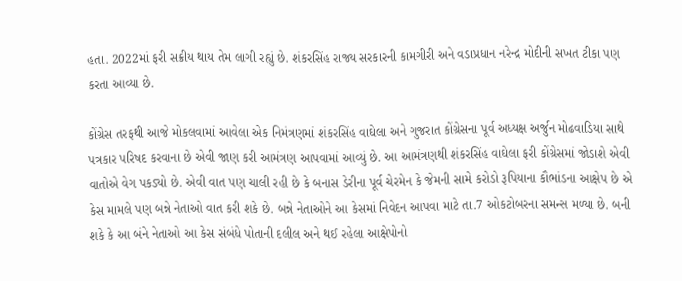હતા. 2022માં ફરી સક્રીય થાય તેમ લાગી રહ્યું છે. શંકરસિંહ રાજ્ય સરકારની કામગીરી અને વડાપ્રધાન નરેન્દ્ર મોદીની સખત ટીકા પણ કરતા આવ્યા છે.

કોંગ્રેસ તરફથી આજે મોકલવામાં આવેલા એક નિમંત્રણમાં શંકરસિંહ વાઘેલા અને ગુજરાત કોંગ્રેસના પૂર્વ અધ્યક્ષ અર્જુન મોઢવાડિયા સાથે પત્રકાર પરિષદ કરવાના છે એવી જાણ કરી આમંત્રણ આપવામાં આવ્યું છે. આ આમંત્રણથી શંકરસિંહ વાઘેલા ફરી કોંગ્રેસમાં જોડાશે એવી વાતોએ વેગ પકડ્યો છે. એવી વાત પણ ચાલી રહી છે કે બનાસ ડેરીના પૂર્વ ચેરમેન કે જેમની સામે કરોડો રૂપિયાના કૌભાંડના આક્ષેપ છે એ કેસ મામલે પણ બન્ને નેતાઓ વાત કરી શકે છે. બન્ને નેતાઓને આ કેસમાં નિવેદન આપવા માટે તા.7 ઓકટોબરના સમન્સ મળ્યા છે. બની શકે કે આ બંને નેતાઓ આ કેસ સંબંધે પોતાની દલીલ અને થઈ રહેલા આક્ષેપોનો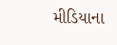મીડિયાના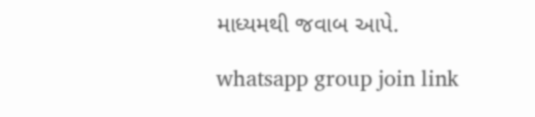માધ્યમથી જવાબ આપે.

whatsapp group join link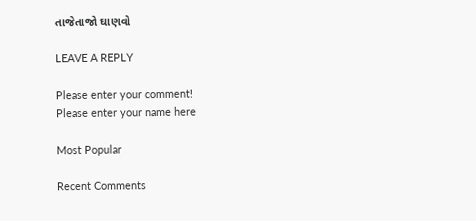તાજેતાજો ઘાણવો

LEAVE A REPLY

Please enter your comment!
Please enter your name here

Most Popular

Recent Comments